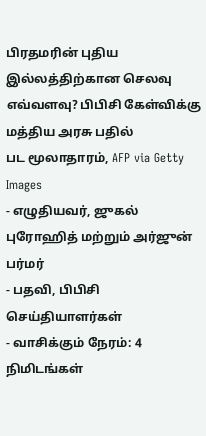பிரதமரின் புதிய இல்லத்திற்கான செலவு எவ்வளவு? பிபிசி கேள்விக்கு மத்திய அரசு பதில்
பட மூலாதாரம், AFP via Getty Images
- எழுதியவர், ஜுகல் புரோஹித் மற்றும் அர்ஜுன் பர்மர்
- பதவி, பிபிசி செய்தியாளர்கள்
- வாசிக்கும் நேரம்: 4 நிமிடங்கள்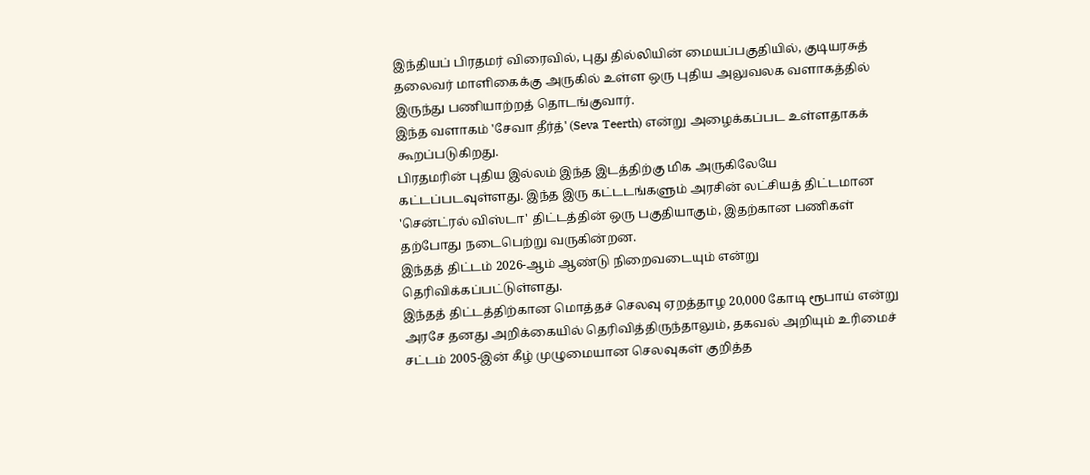இந்தியப் பிரதமர் விரைவில், புது தில்லியின் மையப்பகுதியில், குடியரசுத் தலைவர் மாளிகைக்கு அருகில் உள்ள ஒரு புதிய அலுவலக வளாகத்தில் இருந்து பணியாற்றத் தொடங்குவார்.
இந்த வளாகம் 'சேவா தீர்த்' (Seva Teerth) என்று அழைக்கப்பட உள்ளதாகக் கூறப்படுகிறது.
பிரதமரின் புதிய இல்லம் இந்த இடத்திற்கு மிக அருகிலேயே கட்டப்படவுள்ளது. இந்த இரு கட்டடங்களும் அரசின் லட்சியத் திட்டமான 'சென்ட்ரல் விஸ்டா' திட்டத்தின் ஒரு பகுதியாகும், இதற்கான பணிகள் தற்போது நடைபெற்று வருகின்றன.
இந்தத் திட்டம் 2026-ஆம் ஆண்டு நிறைவடையும் என்று தெரிவிக்கப்பட்டுள்ளது.
இந்தத் திட்டத்திற்கான மொத்தச் செலவு ஏறத்தாழ 20,000 கோடி ரூபாய் என்று அரசே தனது அறிக்கையில் தெரிவித்திருந்தாலும், தகவல் அறியும் உரிமைச் சட்டம் 2005-இன் கீழ் முழுமையான செலவுகள் குறித்த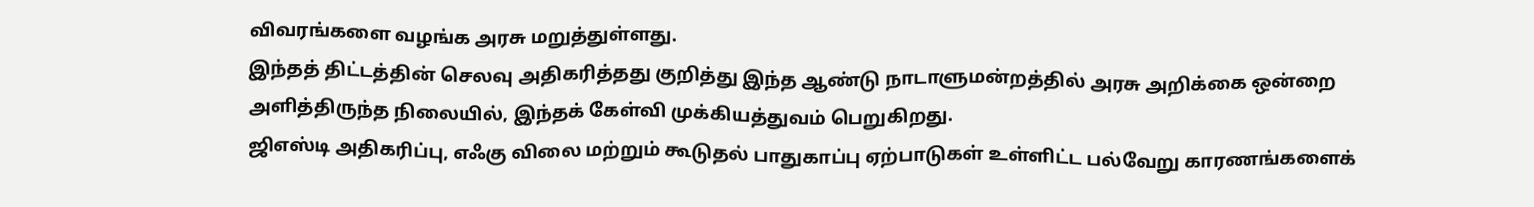விவரங்களை வழங்க அரசு மறுத்துள்ளது.
இந்தத் திட்டத்தின் செலவு அதிகரித்தது குறித்து இந்த ஆண்டு நாடாளுமன்றத்தில் அரசு அறிக்கை ஒன்றை அளித்திருந்த நிலையில், இந்தக் கேள்வி முக்கியத்துவம் பெறுகிறது.
ஜிஎஸ்டி அதிகரிப்பு, எஃகு விலை மற்றும் கூடுதல் பாதுகாப்பு ஏற்பாடுகள் உள்ளிட்ட பல்வேறு காரணங்களைக்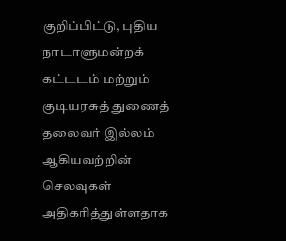குறிப்பிட்டு, புதிய நாடாளுமன்றக் கட்டடம் மற்றும் குடியரசுத் துணைத் தலைவர் இல்லம் ஆகியவற்றின் செலவுகள் அதிகரித்துள்ளதாக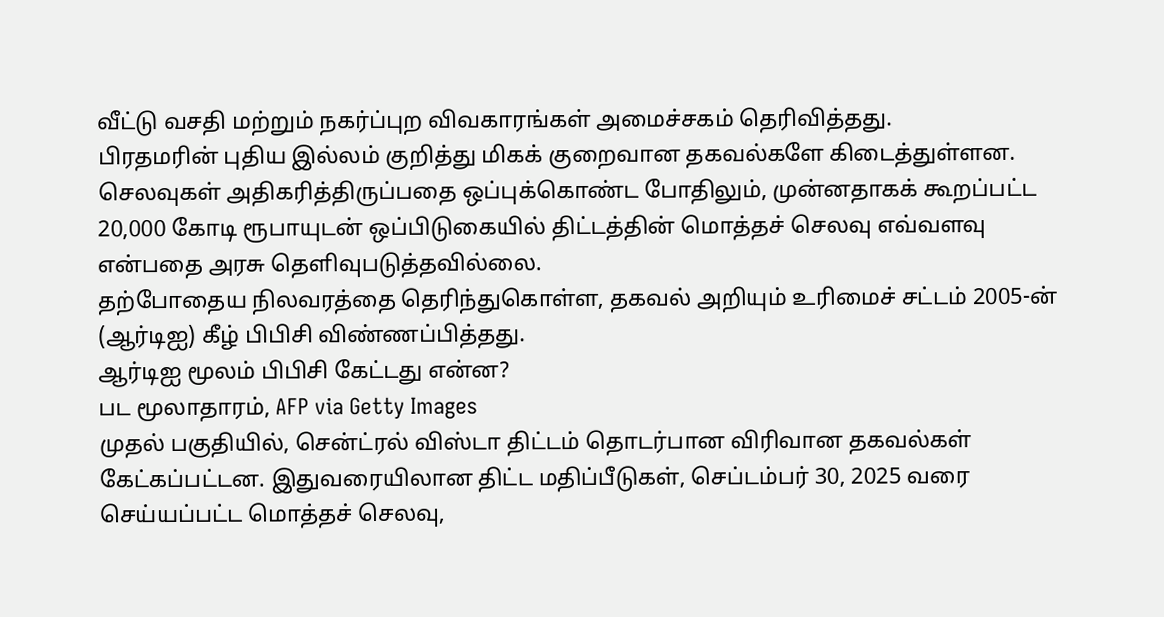வீட்டு வசதி மற்றும் நகர்ப்புற விவகாரங்கள் அமைச்சகம் தெரிவித்தது.
பிரதமரின் புதிய இல்லம் குறித்து மிகக் குறைவான தகவல்களே கிடைத்துள்ளன.
செலவுகள் அதிகரித்திருப்பதை ஒப்புக்கொண்ட போதிலும், முன்னதாகக் கூறப்பட்ட 20,000 கோடி ரூபாயுடன் ஒப்பிடுகையில் திட்டத்தின் மொத்தச் செலவு எவ்வளவு என்பதை அரசு தெளிவுபடுத்தவில்லை.
தற்போதைய நிலவரத்தை தெரிந்துகொள்ள, தகவல் அறியும் உரிமைச் சட்டம் 2005-ன் (ஆர்டிஐ) கீழ் பிபிசி விண்ணப்பித்தது.
ஆர்டிஐ மூலம் பிபிசி கேட்டது என்ன?
பட மூலாதாரம், AFP via Getty Images
முதல் பகுதியில், சென்ட்ரல் விஸ்டா திட்டம் தொடர்பான விரிவான தகவல்கள் கேட்கப்பட்டன. இதுவரையிலான திட்ட மதிப்பீடுகள், செப்டம்பர் 30, 2025 வரை செய்யப்பட்ட மொத்தச் செலவு,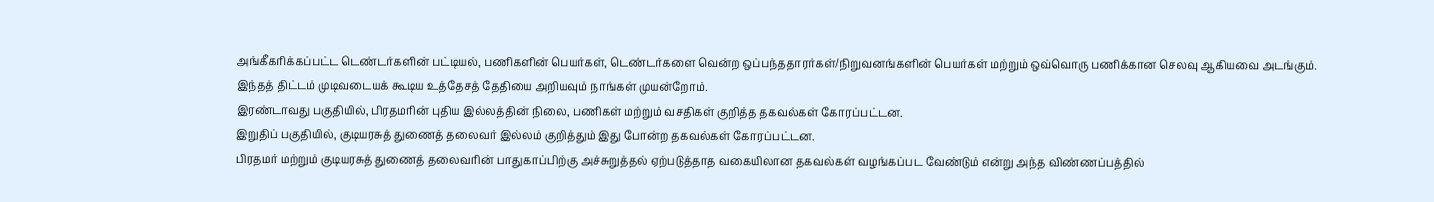அங்கீகரிக்கப்பட்ட டெண்டர்களின் பட்டியல், பணிகளின் பெயர்கள், டெண்டர்களை வென்ற ஒப்பந்ததாரர்கள்/நிறுவனங்களின் பெயர்கள் மற்றும் ஒவ்வொரு பணிக்கான செலவு ஆகியவை அடங்கும்.
இந்தத் திட்டம் முடிவடையக் கூடிய உத்தேசத் தேதியை அறியவும் நாங்கள் முயன்றோம்.
இரண்டாவது பகுதியில், பிரதமரின் புதிய இல்லத்தின் நிலை, பணிகள் மற்றும் வசதிகள் குறித்த தகவல்கள் கோரப்பட்டன.
இறுதிப் பகுதியில், குடியரசுத் துணைத் தலைவர் இல்லம் குறித்தும் இது போன்ற தகவல்கள் கோரப்பட்டன.
பிரதமர் மற்றும் குடியரசுத் துணைத் தலைவரின் பாதுகாப்பிற்கு அச்சுறுத்தல் ஏற்படுத்தாத வகையிலான தகவல்கள் வழங்கப்பட வேண்டும் என்று அந்த விண்ணப்பத்தில்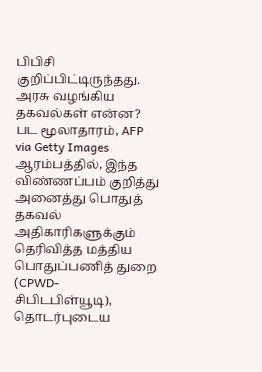பிபிசி குறிப்பிட்டிருந்தது.
அரசு வழங்கிய தகவல்கள் என்ன?
பட மூலாதாரம், AFP via Getty Images
ஆரம்பத்தில், இந்த விண்ணப்பம் குறித்து அனைத்து பொதுத் தகவல் அதிகாரிகளுக்கும் தெரிவித்த மத்திய பொதுப்பணித் துறை (CPWD- சிபிடபிள்யூடி), தொடர்புடைய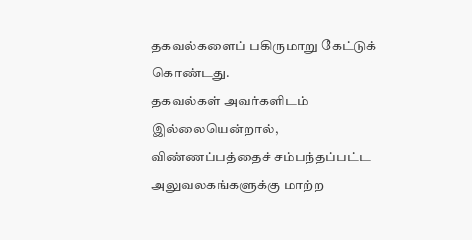தகவல்களைப் பகிருமாறு கேட்டுக் கொண்டது.
தகவல்கள் அவர்களிடம் இல்லையென்றால், விண்ணப்பத்தைச் சம்பந்தப்பட்ட அலுவலகங்களுக்கு மாற்ற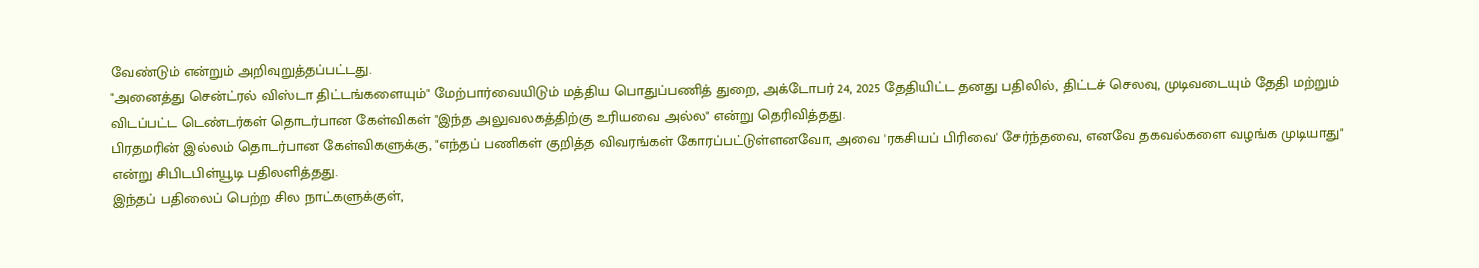வேண்டும் என்றும் அறிவுறுத்தப்பட்டது.
"அனைத்து சென்ட்ரல் விஸ்டா திட்டங்களையும்" மேற்பார்வையிடும் மத்திய பொதுப்பணித் துறை, அக்டோபர் 24, 2025 தேதியிட்ட தனது பதிலில், திட்டச் செலவு, முடிவடையும் தேதி மற்றும் விடப்பட்ட டெண்டர்கள் தொடர்பான கேள்விகள் "இந்த அலுவலகத்திற்கு உரியவை அல்ல" என்று தெரிவித்தது.
பிரதமரின் இல்லம் தொடர்பான கேள்விகளுக்கு, "எந்தப் பணிகள் குறித்த விவரங்கள் கோரப்பட்டுள்ளனவோ, அவை 'ரகசியப் பிரிவை' சேர்ந்தவை, எனவே தகவல்களை வழங்க முடியாது" என்று சிபிடபிள்யூடி பதிலளித்தது.
இந்தப் பதிலைப் பெற்ற சில நாட்களுக்குள்,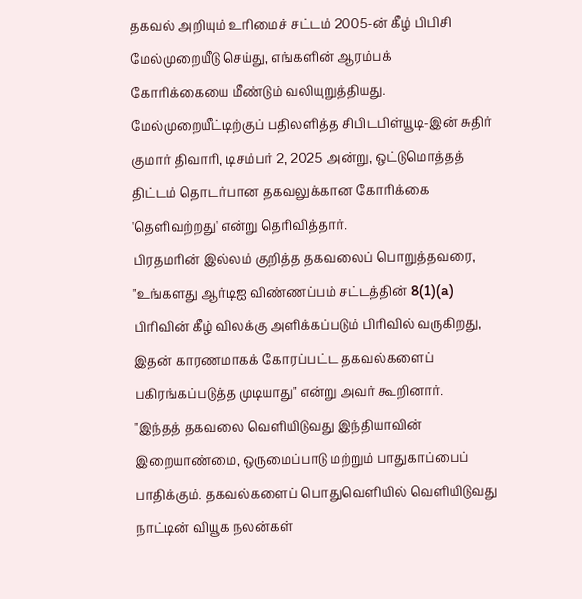தகவல் அறியும் உரிமைச் சட்டம் 2005-ன் கீழ் பிபிசி மேல்முறையீடு செய்து, எங்களின் ஆரம்பக் கோரிக்கையை மீண்டும் வலியுறுத்தியது.
மேல்முறையீட்டிற்குப் பதிலளித்த சிபிடபிள்யூடி-இன் சுதிர் குமார் திவாரி, டிசம்பர் 2, 2025 அன்று, ஒட்டுமொத்தத் திட்டம் தொடர்பான தகவலுக்கான கோரிக்கை 'தெளிவற்றது' என்று தெரிவித்தார்.
பிரதமரின் இல்லம் குறித்த தகவலைப் பொறுத்தவரை, "உங்களது ஆர்டிஐ விண்ணப்பம் சட்டத்தின் 8(1)(a) பிரிவின் கீழ் விலக்கு அளிக்கப்படும் பிரிவில் வருகிறது, இதன் காரணமாகக் கோரப்பட்ட தகவல்களைப் பகிரங்கப்படுத்த முடியாது" என்று அவர் கூறினார்.
"இந்தத் தகவலை வெளியிடுவது இந்தியாவின் இறையாண்மை, ஒருமைப்பாடு மற்றும் பாதுகாப்பைப் பாதிக்கும். தகவல்களைப் பொதுவெளியில் வெளியிடுவது நாட்டின் வியூக நலன்கள்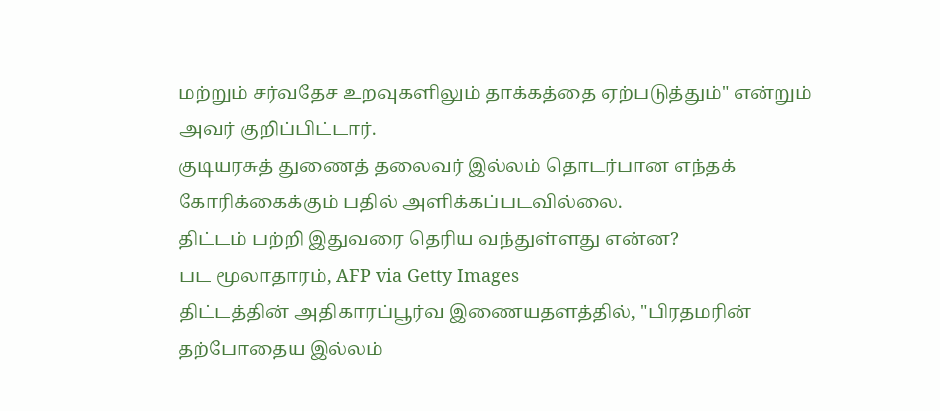மற்றும் சர்வதேச உறவுகளிலும் தாக்கத்தை ஏற்படுத்தும்" என்றும் அவர் குறிப்பிட்டார்.
குடியரசுத் துணைத் தலைவர் இல்லம் தொடர்பான எந்தக் கோரிக்கைக்கும் பதில் அளிக்கப்படவில்லை.
திட்டம் பற்றி இதுவரை தெரிய வந்துள்ளது என்ன?
பட மூலாதாரம், AFP via Getty Images
திட்டத்தின் அதிகாரப்பூர்வ இணையதளத்தில், "பிரதமரின் தற்போதைய இல்லம்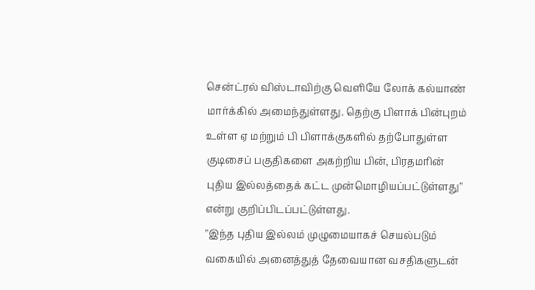சென்ட்ரல் விஸ்டாவிற்கு வெளியே லோக் கல்யாண் மார்க்கில் அமைந்துள்ளது. தெற்கு பிளாக் பின்புறம் உள்ள ஏ மற்றும் பி பிளாக்குகளில் தற்போதுள்ள குடிசைப் பகுதிகளை அகற்றிய பின், பிரதமரின் புதிய இல்லத்தைக் கட்ட முன்மொழியப்பட்டுள்ளது" என்று குறிப்பிடப்பட்டுள்ளது.
"இந்த புதிய இல்லம் முழுமையாகச் செயல்படும் வகையில் அனைத்துத் தேவையான வசதிகளுடன்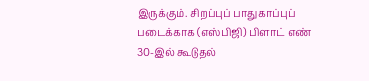இருக்கும். சிறப்புப் பாதுகாப்புப் படைக்காக (எஸ்பிஜி) பிளாட் எண் 30-இல் கூடுதல்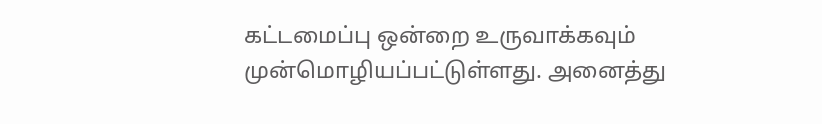கட்டமைப்பு ஒன்றை உருவாக்கவும் முன்மொழியப்பட்டுள்ளது. அனைத்து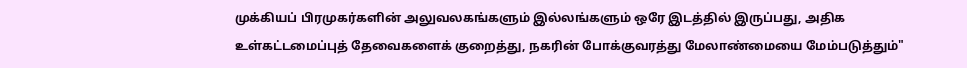முக்கியப் பிரமுகர்களின் அலுவலகங்களும் இல்லங்களும் ஒரே இடத்தில் இருப்பது, அதிக உள்கட்டமைப்புத் தேவைகளைக் குறைத்து, நகரின் போக்குவரத்து மேலாண்மையை மேம்படுத்தும்"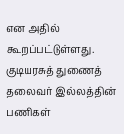என அதில் கூறப்பட்டுள்ளது.
குடியரசுத் துணைத் தலைவர் இல்லத்தின் பணிகள்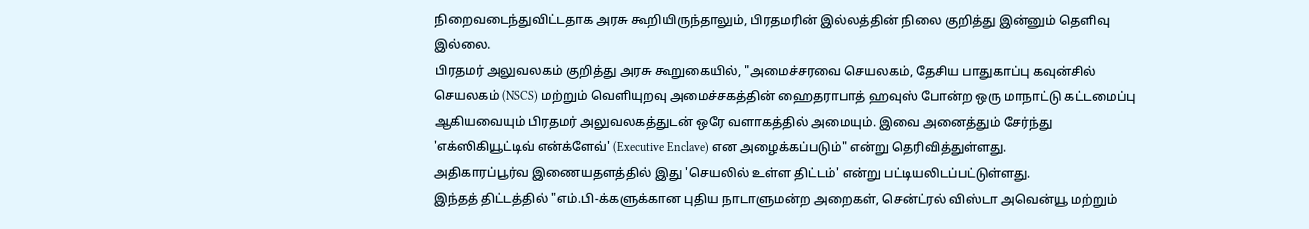நிறைவடைந்துவிட்டதாக அரசு கூறியிருந்தாலும், பிரதமரின் இல்லத்தின் நிலை குறித்து இன்னும் தெளிவு இல்லை.
பிரதமர் அலுவலகம் குறித்து அரசு கூறுகையில், "அமைச்சரவை செயலகம், தேசிய பாதுகாப்பு கவுன்சில் செயலகம் (NSCS) மற்றும் வெளியுறவு அமைச்சகத்தின் ஹைதராபாத் ஹவுஸ் போன்ற ஒரு மாநாட்டு கட்டமைப்பு ஆகியவையும் பிரதமர் அலுவலகத்துடன் ஒரே வளாகத்தில் அமையும். இவை அனைத்தும் சேர்ந்து 'எக்ஸிகியூட்டிவ் என்க்ளேவ்' (Executive Enclave) என அழைக்கப்படும்" என்று தெரிவித்துள்ளது.
அதிகாரப்பூர்வ இணையதளத்தில் இது 'செயலில் உள்ள திட்டம்' என்று பட்டியலிடப்பட்டுள்ளது.
இந்தத் திட்டத்தில் "எம்.பி-க்களுக்கான புதிய நாடாளுமன்ற அறைகள், சென்ட்ரல் விஸ்டா அவென்யூ மற்றும்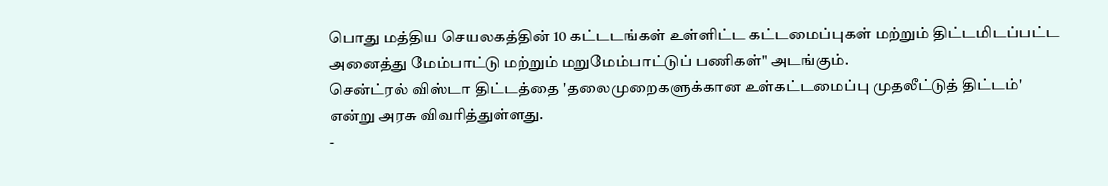பொது மத்திய செயலகத்தின் 10 கட்டடங்கள் உள்ளிட்ட கட்டமைப்புகள் மற்றும் திட்டமிடப்பட்ட அனைத்து மேம்பாட்டு மற்றும் மறுமேம்பாட்டுப் பணிகள்" அடங்கும்.
சென்ட்ரல் விஸ்டா திட்டத்தை 'தலைமுறைகளுக்கான உள்கட்டமைப்பு முதலீட்டுத் திட்டம்' என்று அரசு விவரித்துள்ளது.
-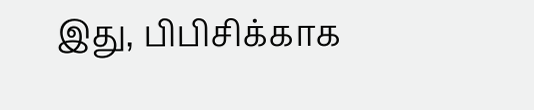இது, பிபிசிக்காக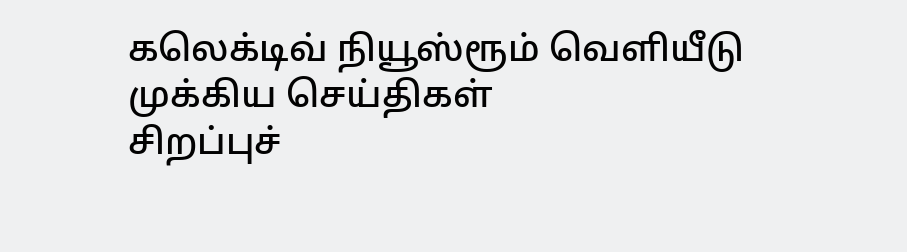கலெக்டிவ் நியூஸ்ரூம் வெளியீடு
முக்கிய செய்திகள்
சிறப்புச்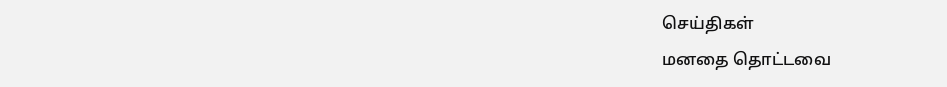செய்திகள்
மனதை தொட்டவை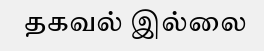தகவல் இல்லை